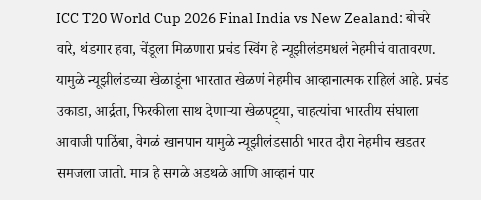ICC T20 World Cup 2026 Final India vs New Zealand: बोचरे वारे, थंडगार हवा, चेंडूला मिळणारा प्रचंड स्विंग हे न्यूझीलंडमधलं नेहमीचं वातावरण. यामुळे न्यूझीलंडच्या खेळाडूंना भारतात खेळणं नेहमीच आव्हानात्मक राहिलं आहे. प्रचंड उकाडा, आर्द्रता, फिरकीला साथ देणाऱ्या खेळपट्ट्या, चाहत्यांचा भारतीय संघाला आवाजी पाठिंबा, वेगळं खानपान यामुळे न्यूझीलंडसाठी भारत दौरा नेहमीच खडतर समजला जातो. मात्र हे सगळे अडथळे आणि आव्हानं पार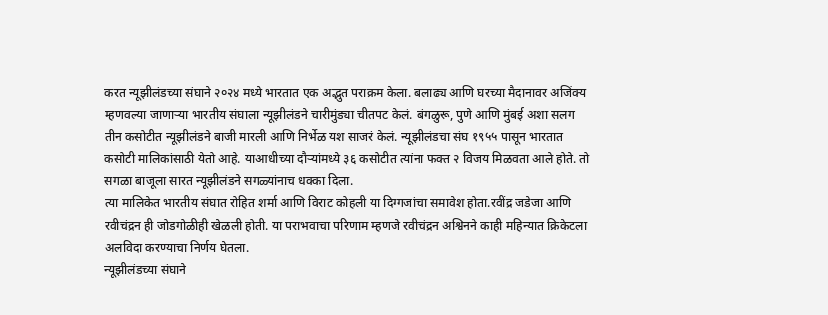करत न्यूझीलंडच्या संघाने २०२४ मध्ये भारतात एक अद्भुत पराक्रम केला. बलाढ्य आणि घरच्या मैदानावर अजिंक्य म्हणवल्या जाणाऱ्या भारतीय संघाला न्यूझीलंडने चारीमुंड्या चीतपट केलं. बंगळुरू, पुणे आणि मुंबई अशा सलग तीन कसोटीत न्यूझीलंडने बाजी मारली आणि निर्भेळ यश साजरं केलं. न्यूझीलंडचा संघ १९५५ पासून भारतात कसोटी मालिकांसाठी येतो आहे. याआधीच्या दौऱ्यांमध्ये ३६ कसोटीत त्यांना फक्त २ विजय मिळवता आले होते. तो सगळा बाजूला सारत न्यूझीलंडने सगळ्यांनाच धक्का दिला.
त्या मालिकेत भारतीय संघात रोहित शर्मा आणि विराट कोहली या दिग्गजांचा समावेश होता.रवींद्र जडेजा आणि रवीचंद्रन ही जोडगोळीही खेळली होती. या पराभवाचा परिणाम म्हणजे रवीचंद्रन अश्विनने काही महिन्यात क्रिकेटला अलविदा करण्याचा निर्णय घेतला.
न्यूझीलंडच्या संघाने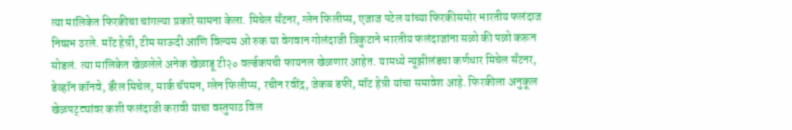त्या मालिकेत फिरकीचा चांगल्या प्रकारे सामना केला. मिचेल सँटनर, ग्लेन फिलीप्स, एजाज पटेल यांच्या फिरकीसमोर भारतीय फलंदाज निष्प्रभ ठरले. मॉट हेन्री, टीम साऊदी आणि विल्यम ओ रुक या वेगवान गोलंदाजी त्रिकुटाने भारतीय फलंदाजांना सळो की पळो करून सोडलं. त्या मालिकेत खेळलेले अनेक खेळाडू टी२० वर्ल्डकपची फायनल खेळणार आहेत. यामध्ये न्यूझीलंडचा कर्णधार मिचेल सँटनर, डेव्हॉन कॉनवे, डॅरेल मिचेल, मार्क चॅपमन, ग्लेन फिलीप्स, रचीन रवींद्र, जेकब डफी, मॉट हेन्री यांचा समावेश आहे. फिरकीला अनुकूल खेळपट्ट्यांवर कशी फलंदाजी करावी याचा वस्तुपाठ विल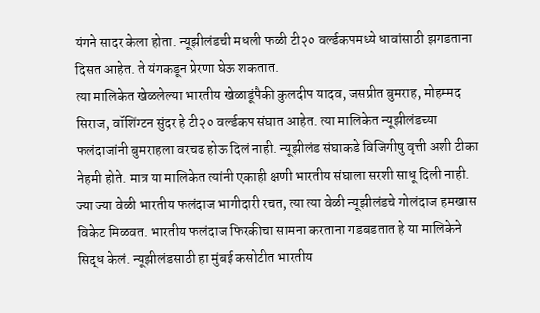यंगने सादर केला होता. न्यूझीलंडची मधली फळी टी२० वर्ल्डकपमध्ये धावांसाठी झगडताना दिसत आहेत. ते यंगकडून प्रेरणा घेऊ शकतात.
त्या मालिकेत खेळलेल्या भारतीय खेळाडूंपैकी कुलदीप यादव, जसप्रीत बुमराह, मोहम्मद सिराज, वॉशिंग्टन सुंदर हे टी२० वर्ल्डकप संघात आहेत. त्या मालिकेत न्यूझीलंडच्या फलंदाजांनी बुमराहला वरचढ होऊ दिलं नाही. न्यूझीलंड संघाकडे विजिगीषु वृत्ती अशी टीका नेहमी होते. मात्र या मालिकेत त्यांनी एकाही क्षणी भारतीय संघाला सरशी साधू दिली नाही. ज्या ज्या वेळी भारतीय फलंदाज भागीदारी रचत, त्या त्या वेळी न्यूझीलंडचे गोलंदाज हमखास विकेट मिळवत. भारतीय फलंदाज फिरकीचा सामना करताना गडबडतात हे या मालिकेने सिद्ध केलं. न्यूझीलंडसाठी हा मुंबई कसोटीत भारतीय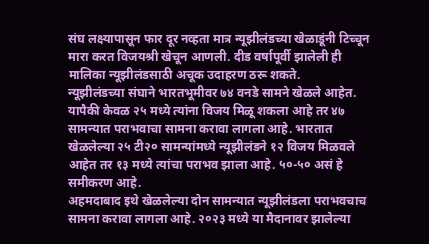संघ लक्ष्यापासून फार दूर नव्हता मात्र न्यूझीलंडच्या खेळाडूंनी टिच्चून मारा करत विजयश्री खेचून आणली. दीड वर्षापूर्वी झालेली ही मालिका न्यूझीलंडसाठी अचूक उदाहरण ठरू शकते.
न्यूझीलंडच्या संघाने भारतभूमीवर ७४ वनडे सामने खेळले आहेत. यापैकी केवळ २५ मध्ये त्यांना विजय मिळू शकला आहे तर ४७ सामन्यात पराभवाचा सामना करावा लागला आहे. भारतात खेळलेल्या २५ टी२० सामन्यांमध्ये न्यूझीलंडने १२ विजय मिळवले आहेत तर १३ मध्ये त्यांचा पराभव झाला आहे. ५०-५० असं हे समीकरण आहे.
अहमदाबाद इथे खेळलेल्या दोन सामन्यात न्यूझीलंडला पराभवचाच सामना करावा लागला आहे. २०२३ मध्ये या मैदानावर झालेल्या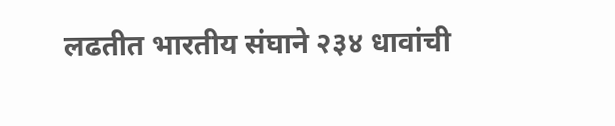लढतीत भारतीय संघाने २३४ धावांची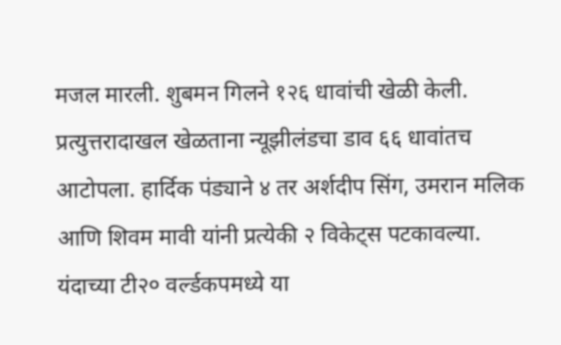मजल मारली. शुबमन गिलने १२६ धावांची खेळी केली. प्रत्युत्तरादाखल खेळताना न्यूझीलंडचा डाव ६६ धावांतच आटोपला. हार्दिक पंड्याने ४ तर अर्शदीप सिंग, उमरान मलिक आणि शिवम मावी यांनी प्रत्येकी २ विकेट्स पटकावल्या.
यंदाच्या टी२० वर्ल्डकपमध्ये या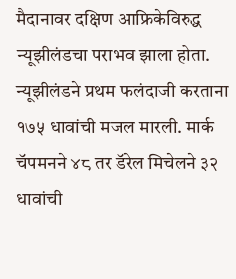मैदानावर दक्षिण आफ्रिकेविरुद्ध न्यूझीलंडचा पराभव झाला होता. न्यूझीलंडने प्रथम फलंदाजी करताना १७५ धावांची मजल मारली. मार्क चॅपमनने ४८ तर डॅरेल मिचेलने ३२ धावांची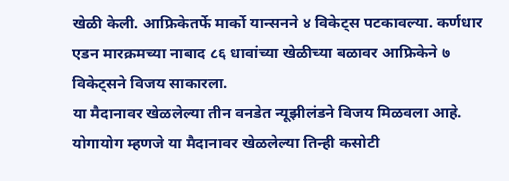खेळी केली. आफ्रिकेतर्फे मार्को यान्सनने ४ विकेट्स पटकावल्या. कर्णधार एडन मारक्रमच्या नाबाद ८६ धावांच्या खेळीच्या बळावर आफ्रिकेने ७ विकेट्सने विजय साकारला.
या मैदानावर खेळलेल्या तीन वनडेत न्यूझीलंडने विजय मिळवला आहे. योगायोग म्हणजे या मैदानावर खेळलेल्या तिन्ही कसोटी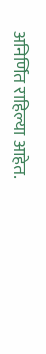अनिर्णित राहिल्या आहेत.